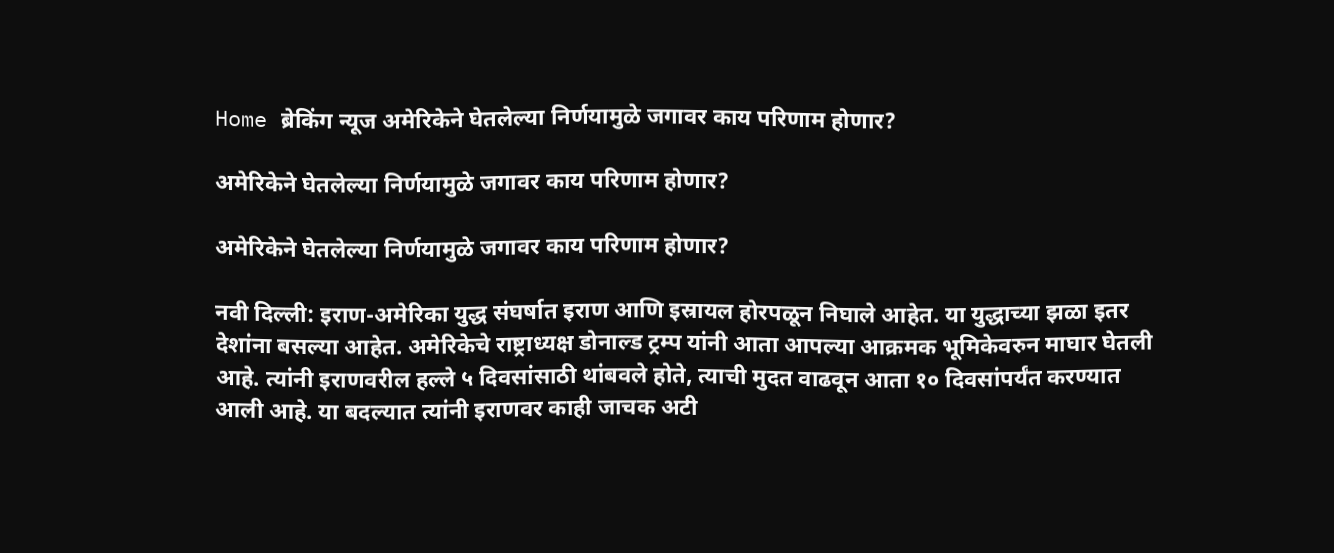Home ब्रेकिंग न्यूज अमेरिकेने घेतलेल्या निर्णयामुळे जगावर काय परिणाम होणार?

अमेरिकेने घेतलेल्या निर्णयामुळे जगावर काय परिणाम होणार?

अमेरिकेने घेतलेल्या निर्णयामुळे जगावर काय परिणाम होणार?

नवी दिल्ली: इराण-अमेरिका युद्ध संघर्षात इराण आणि इस्रायल होरपळून निघाले आहेत. या युद्धाच्या झळा इतर देशांना बसल्या आहेत. अमेरिकेचे राष्ट्राध्यक्ष डोनाल्ड ट्रम्प यांनी आता आपल्या आक्रमक भूमिकेवरुन माघार घेतली आहे. त्यांनी इराणवरील हल्ले ५ दिवसांसाठी थांबवले होते, त्याची मुदत वाढवून आता १० दिवसांपर्यंत करण्यात आली आहे. या बदल्यात त्यांनी इराणवर काही जाचक अटी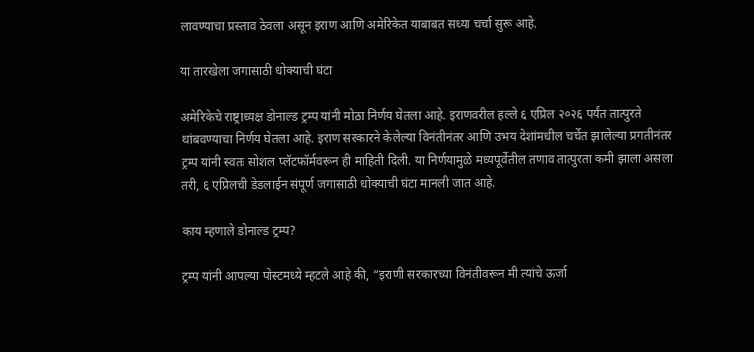लावण्याचा प्रस्ताव ठेवला असून इराण आणि अमेरिकेत याबाबत सध्या चर्चा सुरू आहे.

या तारखेला जगासाठी धोक्याची घंटा

अमेरिकेचे राष्ट्राध्यक्ष डोनाल्ड ट्रम्प यांनी मोठा निर्णय घेतला आहे. इराणवरील हल्ले ६ एप्रिल २०२६ पर्यंत तात्पुरते थांबवण्याचा निर्णय घेतला आहे. इराण सरकारने केलेल्या विनंतीनंतर आणि उभय देशांमधील चर्चेत झालेल्या प्रगतीनंतर ट्रम्प यांनी स्वतः सोशल प्लॅटफॉर्मवरून ही माहिती दिली. या निर्णयामुळे मध्यपूर्वेतील तणाव तात्पुरता कमी झाला असला तरी, ६ एप्रिलची डेडलाईन संपूर्ण जगासाठी धोक्याची घंटा मानली जात आहे.

काय म्हणाले डोनाल्ड ट्रम्प?

ट्रम्प यांनी आपल्या पोस्टमध्ये म्हटले आहे की, “इराणी सरकारच्या विनंतीवरून मी त्यांचे ऊर्जा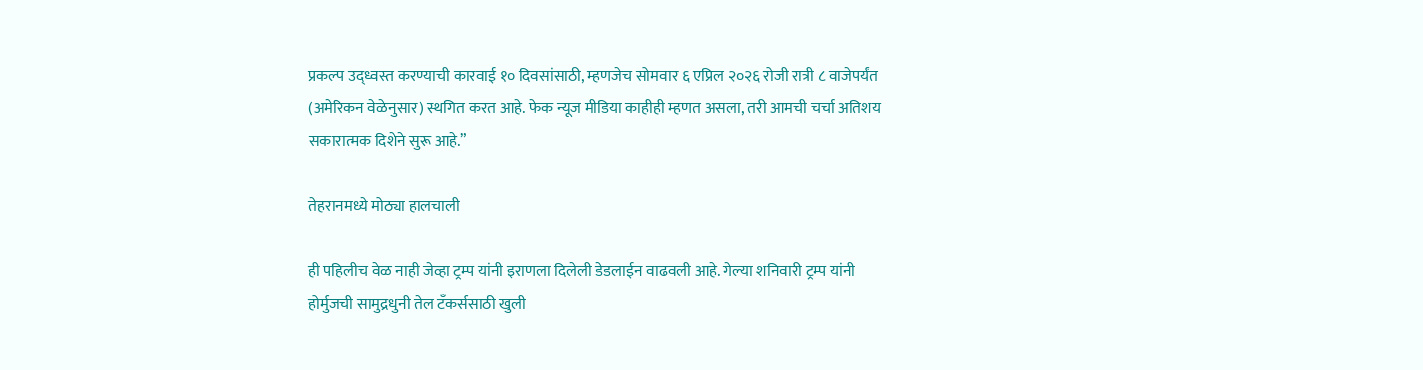प्रकल्प उद्ध्वस्त करण्याची कारवाई १० दिवसांसाठी, म्हणजेच सोमवार ६ एप्रिल २०२६ रोजी रात्री ८ वाजेपर्यंत (अमेरिकन वेळेनुसार) स्थगित करत आहे. फेक न्यूज मीडिया काहीही म्हणत असला, तरी आमची चर्चा अतिशय सकारात्मक दिशेने सुरू आहे.”

तेहरानमध्ये मोठ्या हालचाली

ही पहिलीच वेळ नाही जेव्हा ट्रम्प यांनी इराणला दिलेली डेडलाईन वाढवली आहे. गेल्या शनिवारी ट्रम्प यांनी होर्मुजची सामुद्रधुनी तेल टँकर्ससाठी खुली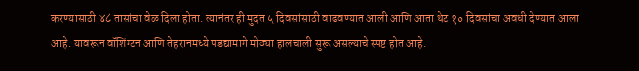करण्यासाठी ४८ तासांचा वेळ दिला होता. त्यानंतर ही मुदत ५ दिवसांसाठी वाढवण्यात आली आणि आता थेट १० दिवसांचा अवधी देण्यात आला आहे. यावरून वॉशिंग्टन आणि तेहरानमध्ये पडद्यामागे मोठ्या हालचाली सुरू असल्याचे स्पष्ट होत आहे.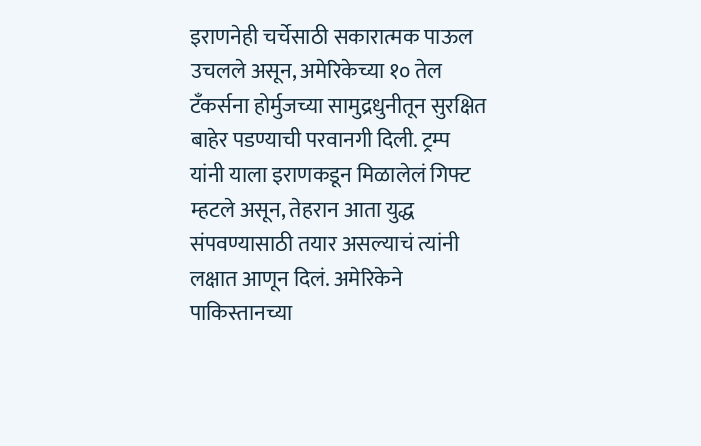इराणनेही चर्चेसाठी सकारात्मक पाऊल उचलले असून, अमेरिकेच्या १० तेल टँकर्सना होर्मुजच्या सामुद्रधुनीतून सुरक्षित बाहेर पडण्याची परवानगी दिली. ट्रम्प यांनी याला इराणकडून मिळालेलं गिफ्ट म्हटले असून, तेहरान आता युद्ध संपवण्यासाठी तयार असल्याचं त्यांनी लक्षात आणून दिलं. अमेरिकेने पाकिस्तानच्या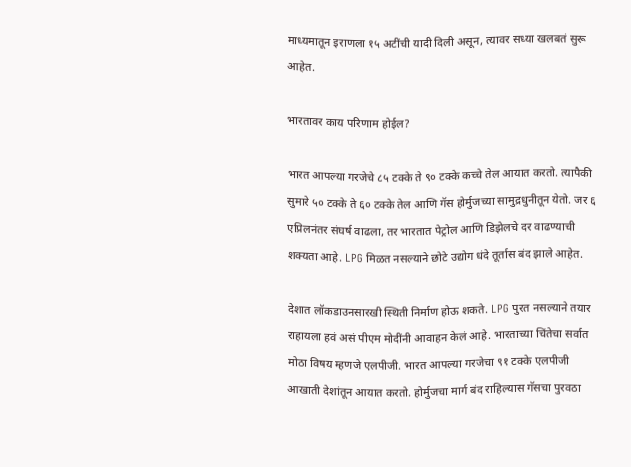माध्यमातून इराणला १५ अटींची यादी दिली असून, त्यावर सध्या खलबतं सुरू आहेत.

भारतावर काय परिणाम होईल?

भारत आपल्या गरजेचे ८५ टक्के ते ९० टक्के कच्चे तेल आयात करतो. त्यापैकी सुमारे ५० टक्के ते ६० टक्के तेल आणि गॅस होर्मुजच्या सामुद्रधुनीतून येतो. जर ६ एप्रिलनंतर संघर्ष वाढला, तर भारतात पेट्रोल आणि डिझेलचे दर वाढण्याची शक्यता आहे. LPG मिळत नसल्याने छोटे उद्योग धंदे तूर्तास बंद झाले आहेत.

देशात लॉकडाउनसारखी स्थिती निर्माण होऊ शकते. LPG पुरत नसल्याने तयार राहायला हवं असं पीएम मोदींनी आवाहन केलं आहे. भारताच्या चिंतेचा सर्वात मोठा विषय म्हणजे एलपीजी. भारत आपल्या गरजेचा ९१ टक्के एलपीजी आखाती देशांतून आयात करतो. होर्मुजचा मार्ग बंद राहिल्यास गॅसचा पुरवठा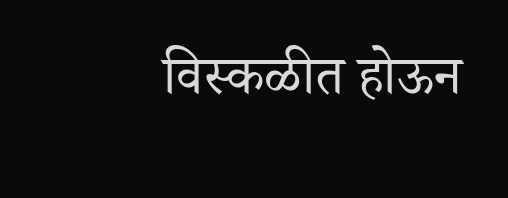विस्कळीत होऊन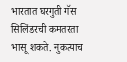भारतात घरगुती गॅस सिलिंडरची कमतरता भासू शकते. नुकत्याच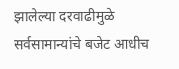झालेल्या दरवाढीमुळे सर्वसामान्यांचे बजेट आधीच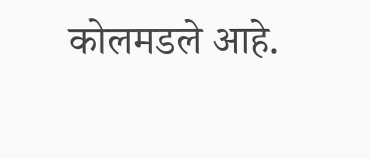कोलमडले आहे.